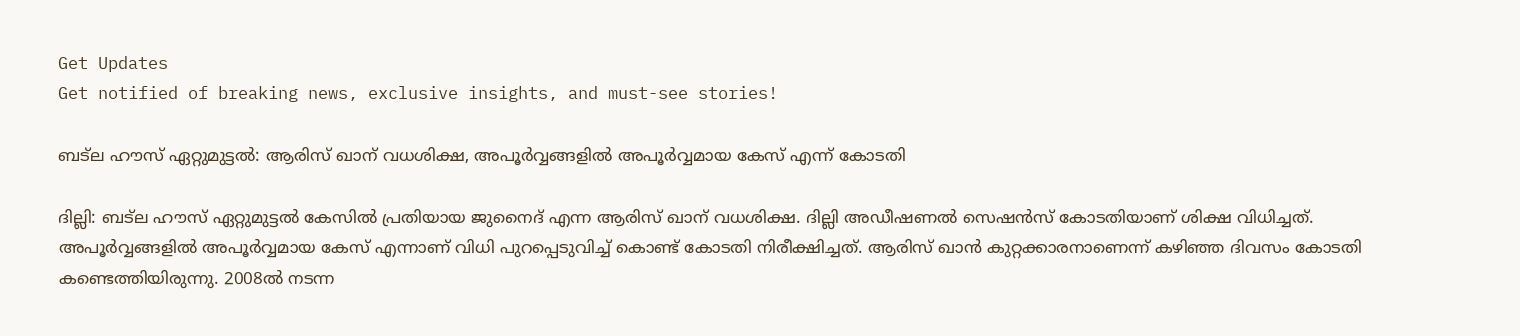Get Updates
Get notified of breaking news, exclusive insights, and must-see stories!

ബട്‌ല ഹൗസ് ഏറ്റുമുട്ടല്‍: ആരിസ് ഖാന് വധശിക്ഷ, അപൂര്‍വ്വങ്ങളില്‍ അപൂര്‍വ്വമായ കേസ് എന്ന് കോടതി

ദില്ലി: ബട്‌ല ഹൗസ് ഏറ്റുമുട്ടല്‍ കേസില്‍ പ്രതിയായ ജുനൈദ് എന്ന ആരിസ് ഖാന് വധശിക്ഷ. ദില്ലി അഡീഷണല്‍ സെഷന്‍സ് കോടതിയാണ് ശിക്ഷ വിധിച്ചത്. അപൂര്‍വ്വങ്ങളില്‍ അപൂര്‍വ്വമായ കേസ് എന്നാണ് വിധി പുറപ്പെടുവിച്ച് കൊണ്ട് കോടതി നിരീക്ഷിച്ചത്. ആരിസ് ഖാന്‍ കുറ്റക്കാരനാണെന്ന് കഴിഞ്ഞ ദിവസം കോടതി കണ്ടെത്തിയിരുന്നു. 2008ല്‍ നടന്ന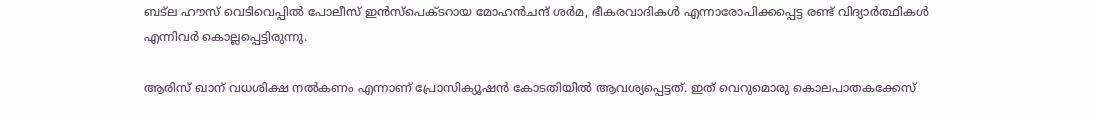ബട്‌ല ഹൗസ് വെടിവെപ്പില്‍ പോലീസ് ഇന്‍സ്‌പെക്ടറായ മോഹന്‍ചന്ദ് ശര്‍മ, ഭീകരവാദികള്‍ എന്നാരോപിക്കപ്പെട്ട രണ്ട് വിദ്യാര്‍ത്ഥികള്‍ എന്നിവര്‍ കൊല്ലപ്പെട്ടിരുന്നു.

ആരിസ് ഖാന് വധശിക്ഷ നല്‍കണം എന്നാണ് പ്രോസിക്യൂഷന്‍ കോടതിയില്‍ ആവശ്യപ്പെട്ടത്. ഇത് വെറുമൊരു കൊലപാതകക്കേസ്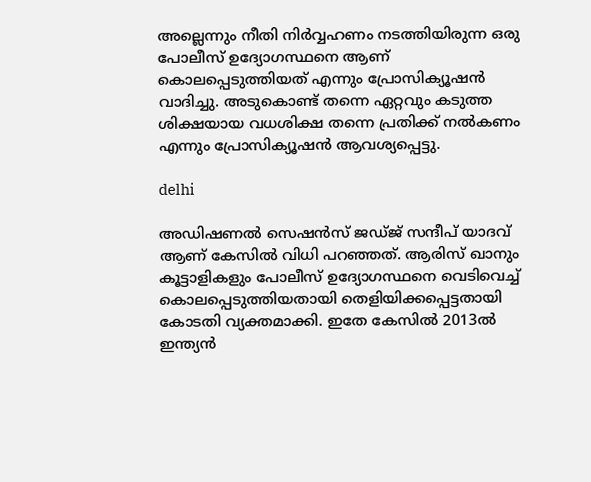അല്ലെന്നും നീതി നിര്‍വ്വഹണം നടത്തിയിരുന്ന ഒരു പോലീസ് ഉദ്യോഗസ്ഥനെ ആണ് കൊലപ്പെടുത്തിയത് എന്നും പ്രോസിക്യൂഷന്‍ വാദിച്ചു. അടുകൊണ്ട് തന്നെ ഏറ്റവും കടുത്ത ശിക്ഷയായ വധശിക്ഷ തന്നെ പ്രതിക്ക് നല്‍കണം എന്നും പ്രോസിക്യൂഷന്‍ ആവശ്യപ്പെട്ടു.

delhi

അഡിഷണല്‍ സെഷന്‍സ് ജഡ്ജ് സന്ദീപ് യാദവ് ആണ് കേസില്‍ വിധി പറഞ്ഞത്. ആരിസ് ഖാനും കൂട്ടാളികളും പോലീസ് ഉദ്യോഗസ്ഥനെ വെടിവെച്ച് കൊലപ്പെടുത്തിയതായി തെളിയിക്കപ്പെട്ടതായി കോടതി വ്യക്തമാക്കി. ഇതേ കേസില്‍ 2013ല്‍ ഇന്ത്യന്‍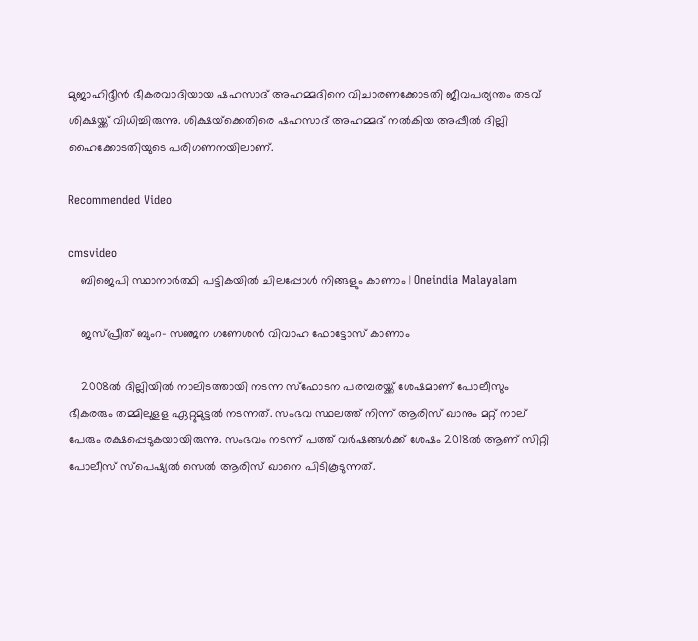മുജാഹിദ്ദീന്‍ ഭീകരവാദിയായ ഷഹസാദ് അഹമ്മദിനെ വിചാരണക്കോടതി ജീവപര്യന്തം തടവ് ശിക്ഷയ്ക്ക് വിധിച്ചിരുന്നു. ശിക്ഷയ്‌ക്കെതിരെ ഷഹസാദ് അഹമ്മദ് നല്‍കിയ അപ്പീല്‍ ദില്ലി ഹൈക്കോടതിയുടെ പരിഗണനയിലാണ്.

Recommended Video

cmsvideo
    ബിജെപി സ്ഥാനാര്‍ത്ഥി പട്ടികയില്‍ ചിലപ്പോള്‍ നിങ്ങളും കാണാം | Oneindia Malayalam

    ജസ്പ്രീത് ബുംറ- സഞ്ജന ഗണേശന്‍ വിവാഹ ഫോട്ടോസ് കാണാം

    2008ല്‍ ദില്ലിയില്‍ നാലിടത്തായി നടന്ന സ്‌ഫോടന പരമ്പരയ്ക്ക് ശേഷമാണ് പോലീസും ഭീകരരും തമ്മിലുളള ഏറ്റുമുട്ടല്‍ നടന്നത്. സംഭവ സ്ഥലത്ത് നിന്ന് ആരിസ് ഖാനും മറ്റ് നാല് പേരും രക്ഷപ്പെടുകയായിരുന്നു. സംഭവം നടന്ന് പത്ത് വര്‍ഷങ്ങള്‍ക്ക് ശേഷം 2018ല്‍ ആണ് സിറ്റി പോലീസ് സ്‌പെഷ്യല്‍ സെല്‍ ആരിസ് ഖാനെ പിടികൂടുന്നത്.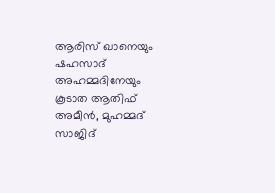ആരിസ് ഖാനെയും ഷഹസാദ് അഹമ്മദിനേയും കൂടാത ആതിഫ് അമീന്‍, മുഹമ്മദ് സാജിദ്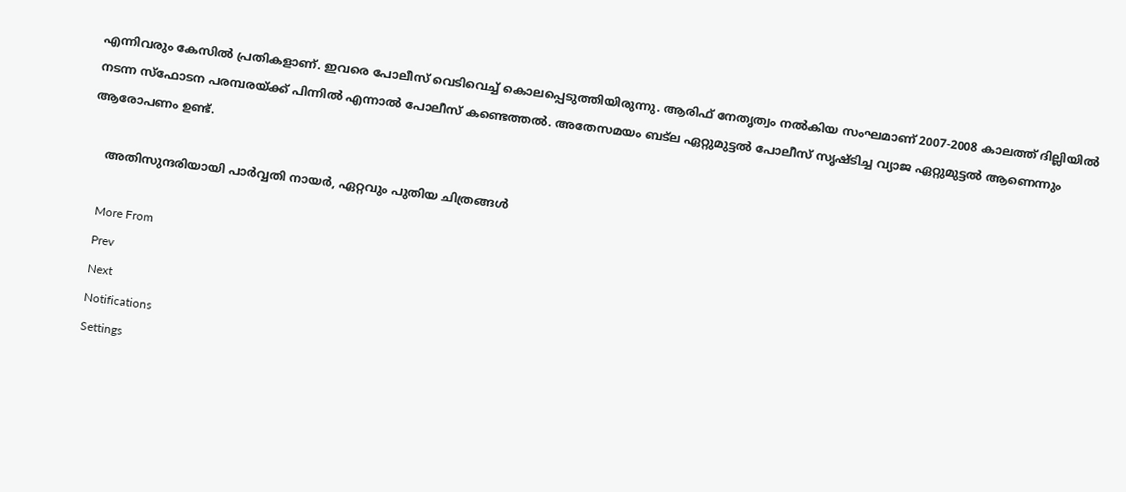എന്നിവരും കേസില്‍ പ്രതികളാണ്. ഇവരെ പോലീസ് വെടിവെച്ച് കൊലപ്പെടുത്തിയിരുന്നു. ആരിഫ് നേതൃത്വം നല്‍കിയ സംഘമാണ് 2007-2008 കാലത്ത് ദില്ലിയില്‍ നടന്ന സ്‌ഫോടന പരമ്പരയ്ക്ക് പിന്നില്‍ എന്നാല്‍ പോലീസ് കണ്ടെത്തല്‍. അതേസമയം ബട്‌ല ഏറ്റുമുട്ടല്‍ പോലീസ് സൃഷ്ടിച്ച വ്യാജ ഏറ്റുമുട്ടല്‍ ആണെന്നും ആരോപണം ഉണ്ട്.

    അതിസുന്ദരിയായി പാർവ്വതി നായർ, ഏറ്റവും പുതിയ ചിത്രങ്ങൾ

    More From
    Prev
    Next
    Notifications
    Settings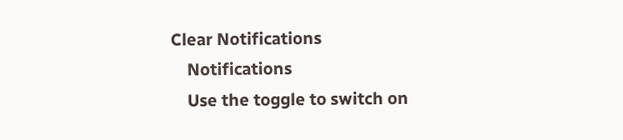Clear Notifications
    Notifications
    Use the toggle to switch on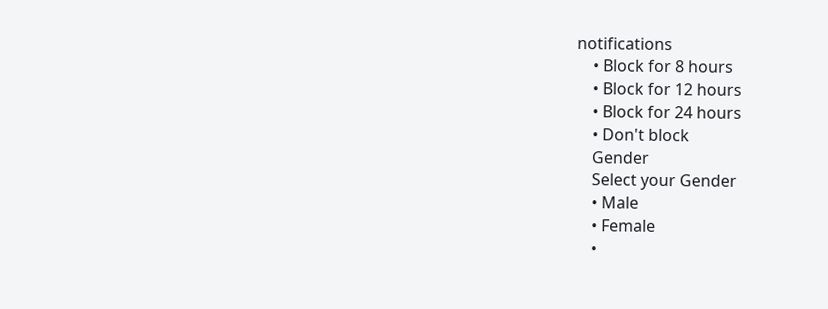notifications
    • Block for 8 hours
    • Block for 12 hours
    • Block for 24 hours
    • Don't block
    Gender
    Select your Gender
    • Male
    • Female
    •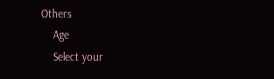Others
    Age
    Select your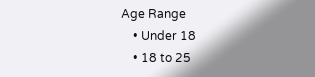Age Range
    • Under 18
    • 18 to 25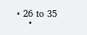• 26 to 35
    •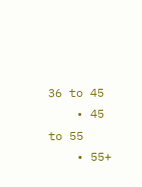36 to 45
    • 45 to 55
    • 55+